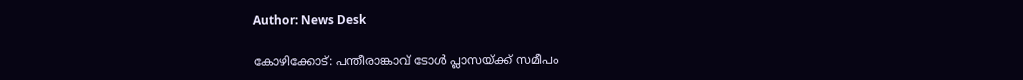Author: News Desk

കോഴിക്കോട്: പന്തീരാങ്കാവ് ടോള്‍ പ്ലാസയ്ക്ക് സമീപം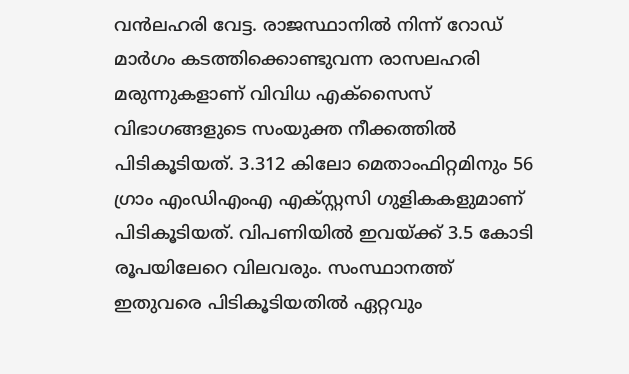വന്‍ലഹരി വേട്ട. രാജസ്ഥാനില്‍ നിന്ന് റോഡ് മാര്‍ഗം കടത്തിക്കൊണ്ടുവന്ന രാസലഹരി മരുന്നുകളാണ് വിവിധ എക്‌സൈസ് വിഭാഗങ്ങളുടെ സംയുക്ത നീക്കത്തില്‍ പിടികൂടിയത്. 3.312 കിലോ മെതാംഫിറ്റമിനും 56 ഗ്രാം എംഡിഎംഎ എക്സ്റ്റസി ഗുളികകളുമാണ് പിടികൂടിയത്. വിപണിയില്‍ ഇവയ്ക്ക് 3.5 കോടി രൂപയിലേറെ വിലവരും. സംസ്ഥാനത്ത് ഇതുവരെ പിടികൂടിയതില്‍ ഏറ്റവും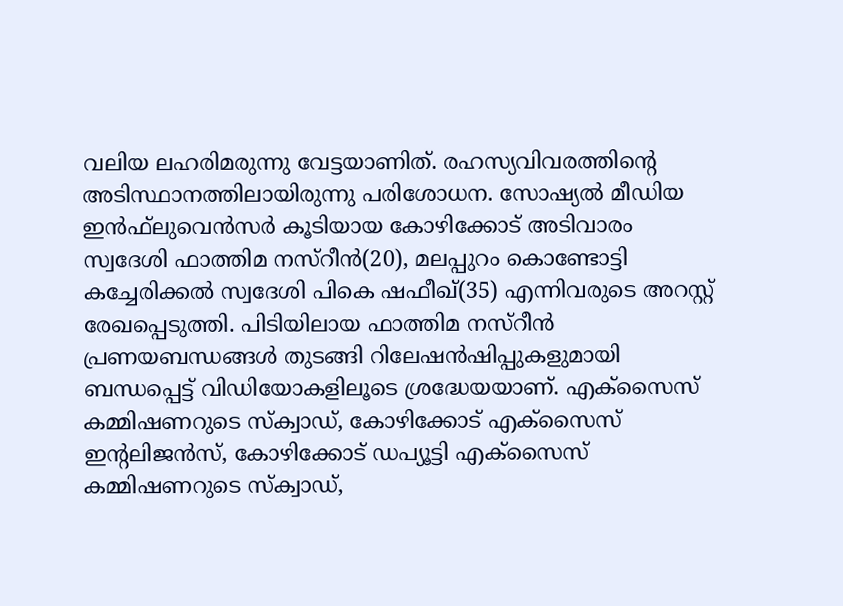വലിയ ലഹരിമരുന്നു വേട്ടയാണിത്. രഹസ്യവിവരത്തിന്റെ അടിസ്ഥാനത്തിലായിരുന്നു പരിശോധന. സോഷ്യല്‍ മീഡിയ ഇന്‍ഫ്‌ലുവെന്‍സര്‍ കൂടിയായ കോഴിക്കോട് അടിവാരം സ്വദേശി ഫാത്തിമ നസ്റീന്‍(20), മലപ്പുറം കൊണ്ടോട്ടി കച്ചേരിക്കല്‍ സ്വദേശി പികെ ഷഫീഖ്(35) എന്നിവരുടെ അറസ്റ്റ് രേഖപ്പെടുത്തി. പിടിയിലായ ഫാത്തിമ നസ്റീൻ പ്രണയബന്ധങ്ങൾ തുടങ്ങി റിലേഷൻഷിപ്പുകളുമായി ബന്ധപ്പെട്ട് വിഡിയോകളിലൂടെ ശ്രദ്ധേയയാണ്. എക്‌സൈസ് കമ്മിഷണറുടെ സ്‌ക്വാഡ്, കോഴിക്കോട് എക്‌സൈസ് ഇന്റലിജന്‍സ്, കോഴിക്കോട് ഡപ്യൂട്ടി എക്‌സൈസ് കമ്മിഷണറുടെ സ്‌ക്വാഡ്,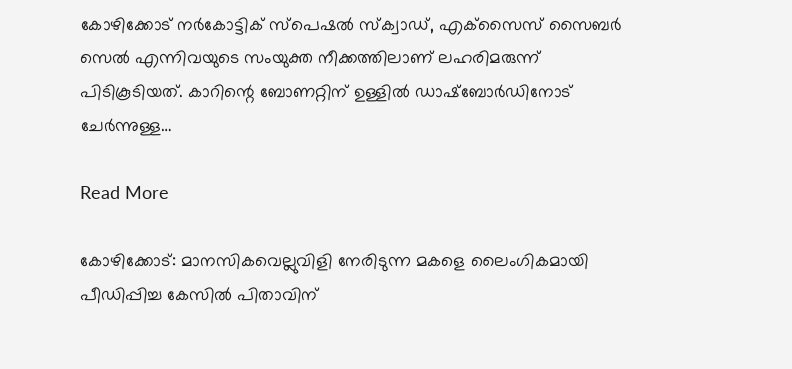കോഴിക്കോട് നര്‍കോട്ടിക് സ്‌പെഷല്‍ സ്‌ക്വാഡ്, എക്‌സൈസ് സൈബര്‍ സെല്‍ എന്നിവയുടെ സംയുക്ത നീക്കത്തിലാണ് ലഹരിമരുന്ന് പിടികൂടിയത്. കാറിന്റെ ബോണറ്റിന് ഉള്ളില്‍ ഡാഷ്‌ബോര്‍ഡിനോട് ചേര്‍ന്നുള്ള…

Read More

കോഴിക്കോട്: മാനസികവെല്ലുവിളി നേരിടുന്ന മകളെ ലൈംഗികമായി പീഡിപ്പിച്ച കേസില്‍ പിതാവിന്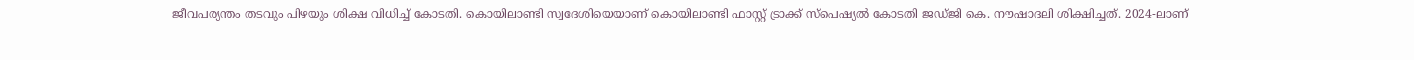ജീവപര്യന്തം തടവും പിഴയും ശിക്ഷ വിധിച്ച് കോടതി. കൊയിലാണ്ടി സ്വദേശിയെയാണ് കൊയിലാണ്ടി ഫാസ്റ്റ് ട്രാക്ക് സ്പെഷ്യല്‍ കോടതി ജഡ്ജി കെ. നൗഷാദലി ശിക്ഷിച്ചത്. 2024-ലാണ്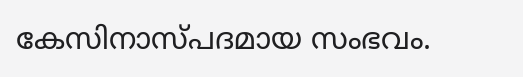കേസിനാസ്പദമായ സംഭവം.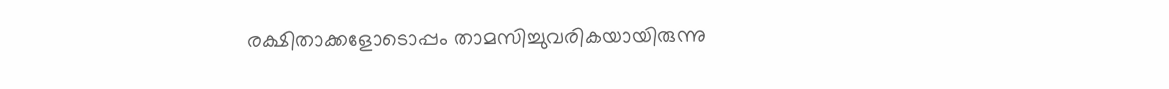രക്ഷിതാക്കളോടൊപ്പം താമസിച്ചുവരികയായിരുന്നു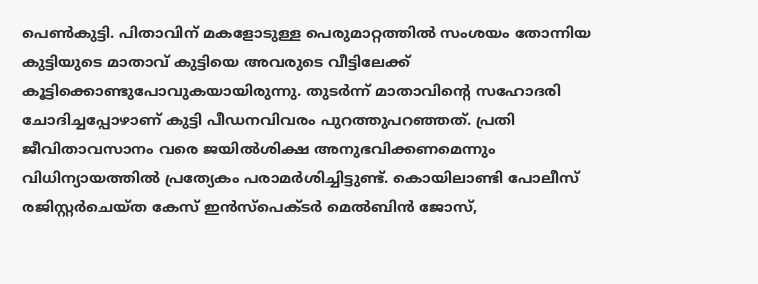പെണ്‍കുട്ടി. പിതാവിന് മകളോടുള്ള പെരുമാറ്റത്തില്‍ സംശയം തോന്നിയ കുട്ടിയുടെ മാതാവ് കുട്ടിയെ അവരുടെ വീട്ടിലേക്ക് കൂട്ടിക്കൊണ്ടുപോവുകയായിരുന്നു. തുടര്‍ന്ന് മാതാവിന്റെ സഹോദരി ചോദിച്ചപ്പോഴാണ് കുട്ടി പീഡനവിവരം പുറത്തുപറഞ്ഞത്. പ്രതി ജീവിതാവസാനം വരെ ജയില്‍ശിക്ഷ അനുഭവിക്കണമെന്നും വിധിന്യായത്തില്‍ പ്രത്യേകം പരാമര്‍ശിച്ചിട്ടുണ്ട്. കൊയിലാണ്ടി പോലീസ് രജിസ്റ്റര്‍ചെയ്ത കേസ് ഇന്‍സ്പെക്ടര്‍ മെല്‍ബിന്‍ ജോസ്,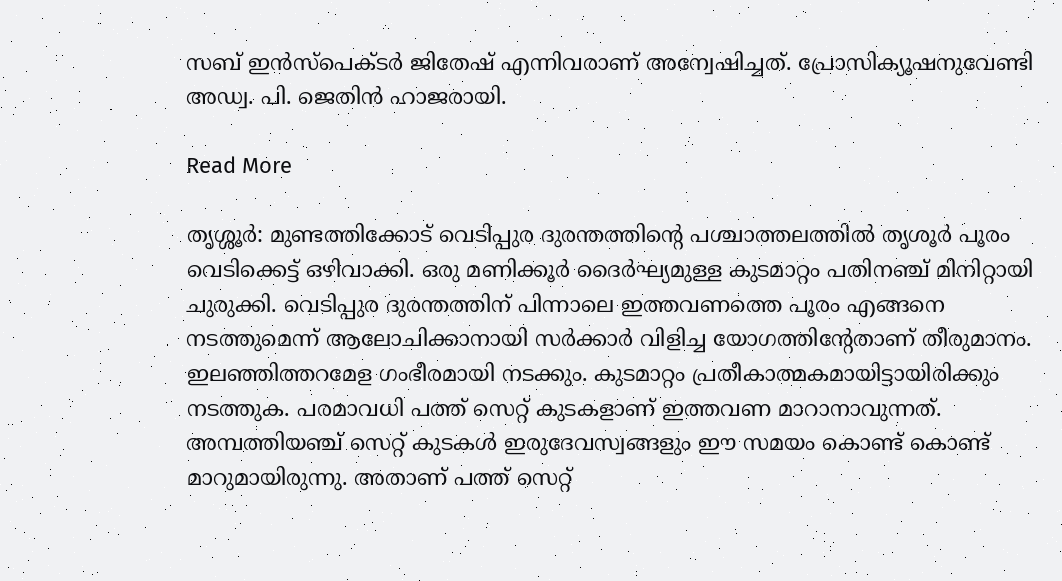സബ് ഇന്‍സ്പെക്ടര്‍ ജിതേഷ് എന്നിവരാണ് അന്വേഷിച്ചത്. പ്രോസിക്യൂഷനുവേണ്ടി അഡ്വ. പി. ജെതിന്‍ ഹാജരായി.

Read More

തൃശ്ശൂര്‍: മുണ്ടത്തിക്കോട് വെടിപ്പുര ദുരന്തത്തിന്‍റെ പശ്ചാത്തലത്തില്‍ തൃശൂര്‍ പൂരം വെടിക്കെട്ട് ഒഴിവാക്കി. ഒരു മണിക്കൂര്‍ ദൈര്‍ഘ്യമുള്ള കുടമാറ്റം പതിനഞ്ച് മിനിറ്റായി ചുരുക്കി. വെടിപ്പുര ദുരന്തത്തിന് പിന്നാലെ ഇത്തവണത്തെ പൂരം എങ്ങനെ നടത്തുമെന്ന് ആലോചിക്കാനായി സര്‍ക്കാര്‍ വിളിച്ച യോഗത്തിന്‍റേതാണ് തീരുമാനം. ഇലഞ്ഞിത്തറമേള ഗംഭീരമായി നടക്കും. കുടമാറ്റം പ്രതീകാത്മകമായിട്ടായിരിക്കും നടത്തുക. പരമാവധി പത്ത് സെറ്റ് കുടകളാണ് ഇത്തവണ മാറാനാവുന്നത്. അമ്പത്തിയഞ്ച് സെറ്റ് കുടകള്‍ ഇരുദേവസ്വങ്ങളും ഈ സമയം കൊണ്ട് കൊണ്ട് മാറുമായിരുന്നു. അതാണ് പത്ത് സെറ്റ്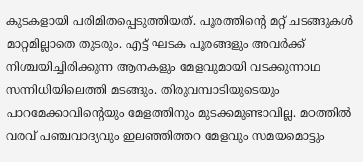കുടകളായി പരിമിതപ്പെടുത്തിയത്. പൂരത്തിന്‍റെ മറ്റ് ചടങ്ങുകള്‍ മാറ്റമില്ലാതെ തുടരും. എട്ട് ഘടക പൂരങ്ങളും അവര്‍ക്ക് നിശ്ചയിച്ചിരിക്കുന്ന ആനകളും മേളവുമായി വടക്കുന്നാഥ സന്നിധിയിലെത്തി മടങ്ങും. തിരുവമ്പാടിയുടെയും പാറമേക്കാവിന്‍റെയും മേളത്തിനും മുടക്കമുണ്ടാവില്ല. മഠത്തില്‍ വരവ് പഞ്ചവാദ്യവും ഇലഞ്ഞിത്തറ മേളവും സമയമൊട്ടും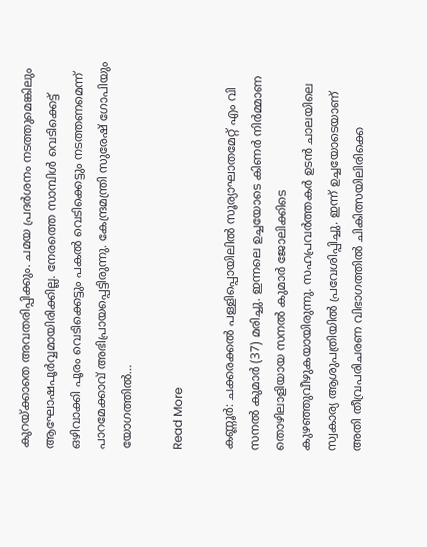കുറയ്ക്കാതെ അവതരിപ്പിക്കും. ചമയ പ്രദര്‍ശനം നടത്തുമെങ്കിലും ആഘോഷപൂര്‍വ്വമായിരിക്കില്ല. നേരത്തെ സാമ്പിള്‍ വെടിക്കെട്ട് ഒഴിവാക്കി പൂരം വെടിക്കെട്ടും പകല്‍ വെടിക്കെട്ടും നടത്തണമെന്ന് പാറമേക്കാവ് അഭിപ്രായപ്പെട്ടിരുന്നു. കേന്ദ്രമന്ത്രി സുരേഷ് ഗോപിയും യോഗത്തില്‍…

Read More

കണ്ണൂർ: ചക്കരക്കൽ പള്ളിപ്പൊയിലിൽ സൂര്യാഘാതമേറ്റ് എം വി സനൽ കുമാർ (37) മരിച്ചു. ഇന്നലെ ഉച്ചയോടെ കിണർ നിർമ്മാണ തൊഴിലാളിയായ സനൽ കുമാർ ജോലിക്കിടെ കുഴഞ്ഞുവീഴുകയായിരുന്നു. സഹപ്രവർത്തകർ ഉടൻ ചാലയിലെ സ്വകാര്യ ആശുപത്രിയിൽ പ്രവേശിപ്പിച്ചു. ഇന്ന് ഉച്ചയോടെയാണ് അതി തീവ്രപരിചരണ വിഭാഗത്തിൽ ചികിത്സയിലിരിക്കെ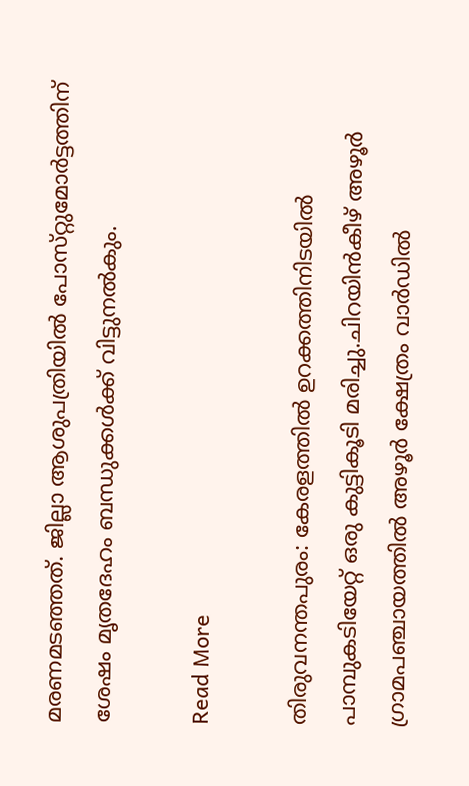മരണമടഞ്ഞത്. ജില്ലാ ആശുപത്രിയിൽ പോസ്‌റ്റുമോർട്ടത്തിന് ശേഷം മൃതദേഹം ബന്ധുക്കൾക്ക് വിട്ടുനൽകും.

Read More

തിരുവനന്തപുരം: കേരളത്തില്‍ ഉറക്കത്തിനിടയില്‍ പാമ്പുകടിയേറ്റ് ഒരു കുട്ടികൂടി മരിച്ചു.ചിറയിന്‍കീഴ് അഴൂര്‍ ഗ്രാമപഞ്ചായത്തില്‍ അഴൂര്‍ ക്ഷേത്രം വാര്‍ഡില്‍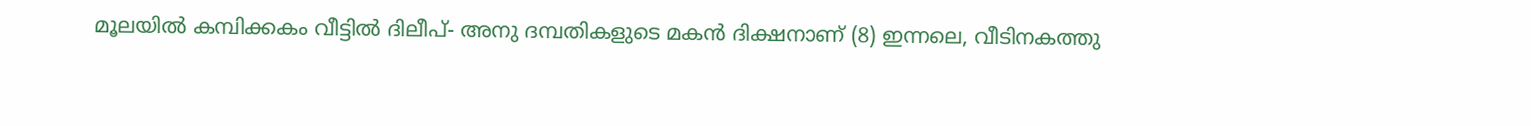മൂലയില്‍ കമ്പിക്കകം വീട്ടില്‍ ദിലീപ്- അനു ദമ്പതികളുടെ മകന്‍ ദിക്ഷനാണ് (8) ഇന്നലെ, വീടിനകത്തു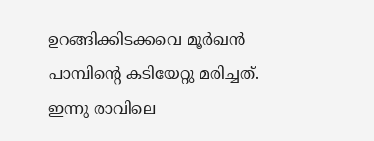ഉറങ്ങിക്കിടക്കവെ മൂര്‍ഖന്‍ പാമ്പിന്റെ കടിയേറ്റു മരിച്ചത്. ഇന്നു രാവിലെ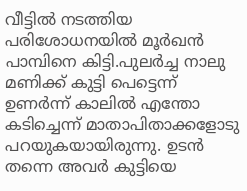വീട്ടില്‍ നടത്തിയ പരിശോധനയില്‍ മൂര്‍ഖന്‍ പാമ്പിനെ കിട്ടി.പുലര്‍ച്ച നാലു മണിക്ക് കുട്ടി പെട്ടെന്ന് ഉണര്‍ന്ന് കാലില്‍ എന്തോ കടിച്ചെന്ന് മാതാപിതാക്കളോടു പറയുകയായിരുന്നു. ഉടന്‍ തന്നെ അവര്‍ കുട്ടിയെ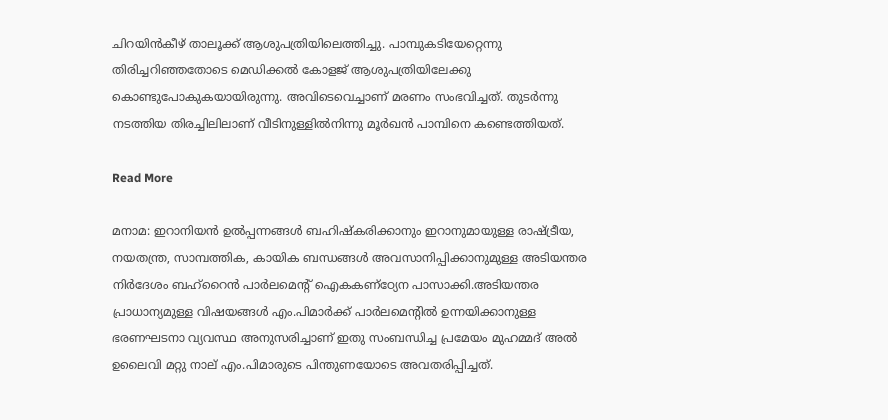ചിറയിന്‍കീഴ് താലൂക്ക് ആശുപത്രിയിലെത്തിച്ചു. പാമ്പുകടിയേറ്റെന്നു തിരിച്ചറിഞ്ഞതോടെ മെഡിക്കല്‍ കോളജ് ആശുപത്രിയിലേക്കു കൊണ്ടുപോകുകയായിരുന്നു. അവിടെവെച്ചാണ് മരണം സംഭവിച്ചത്. തുടര്‍ന്നു നടത്തിയ തിരച്ചിലിലാണ് വീടിനുള്ളില്‍നിന്നു മൂര്‍ഖന്‍ പാമ്പിനെ കണ്ടെത്തിയത്.

Read More

മനാമ: ഇറാനിയന്‍ ഉല്‍പ്പന്നങ്ങള്‍ ബഹിഷ്‌കരിക്കാനും ഇറാനുമായുള്ള രാഷ്ട്രീയ, നയതന്ത്ര, സാമ്പത്തിക, കായിക ബന്ധങ്ങള്‍ അവസാനിപ്പിക്കാനുമുള്ള അടിയന്തര നിര്‍ദേശം ബഹ്‌റൈന്‍ പാര്‍ലമെന്റ് ഐകകണ്‌ഠ്യേന പാസാക്കി.അടിയന്തര പ്രാധാന്യമുള്ള വിഷയങ്ങള്‍ എം.പിമാര്‍ക്ക് പാര്‍ലമെന്റില്‍ ഉന്നയിക്കാനുള്ള ഭരണഘടനാ വ്യവസ്ഥ അനുസരിച്ചാണ് ഇതു സംബന്ധിച്ച പ്രമേയം മുഹമ്മദ് അല്‍ ഉലൈവി മറ്റു നാല് എം.പിമാരുടെ പിന്തുണയോടെ അവതരിപ്പിച്ചത്.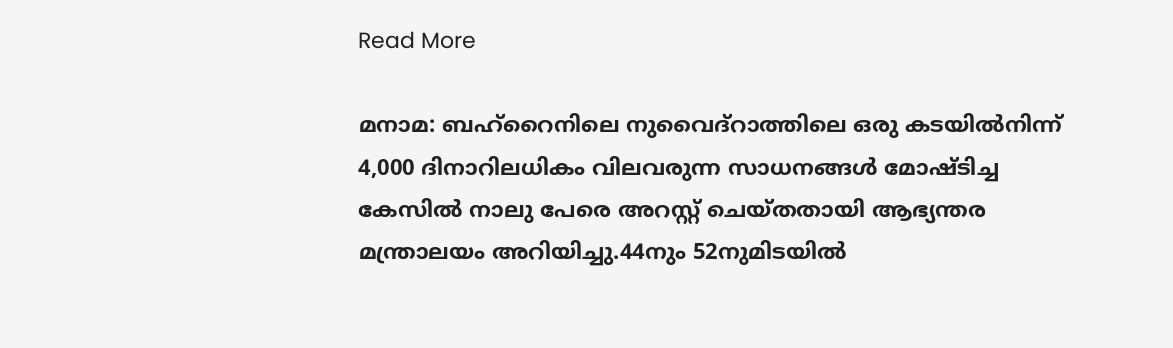Read More

മനാമ: ബഹ്‌റൈനിലെ നുവൈദ്‌റാത്തിലെ ഒരു കടയില്‍നിന്ന് 4,000 ദിനാറിലധികം വിലവരുന്ന സാധനങ്ങള്‍ മോഷ്ടിച്ച കേസില്‍ നാലു പേരെ അറസ്റ്റ് ചെയ്തതായി ആഭ്യന്തര മന്ത്രാലയം അറിയിച്ചു.44നും 52നുമിടയില്‍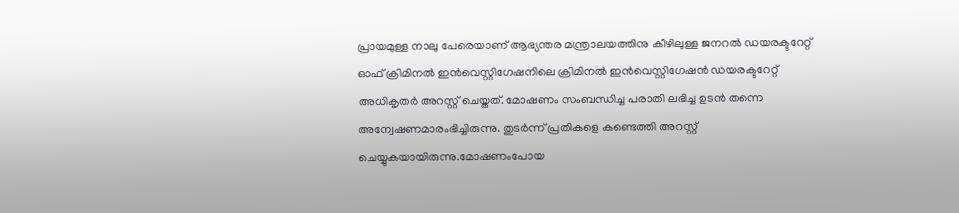പ്രായമുള്ള നാലു പേരെയാണ് ആഭ്യന്തര മന്ത്രാലയത്തിനു കീഴിലുള്ള ജനറല്‍ ഡയരക്ടറേറ്റ് ഓഫ് ക്രിമിനല്‍ ഇന്‍വെസ്റ്റിഗേഷനിലെ ക്രിമിനല്‍ ഇന്‍വെസ്റ്റിഗേഷന്‍ ഡയരക്ടറേറ്റ് അധികൃതര്‍ അറസ്റ്റ് ചെയ്തത്. മോഷണം സംബന്ധിച്ച പരാതി ലഭിച്ച ഉടന്‍ തന്നെ അന്വേഷണമാരംഭിച്ചിരുന്നു. തുടര്‍ന്ന് പ്രതികളെ കണ്ടെത്തി അറസ്റ്റ് ചെയ്യുകയായിരുന്നു.മോഷണംപോയ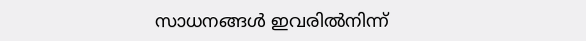സാധനങ്ങള്‍ ഇവരില്‍നിന്ന്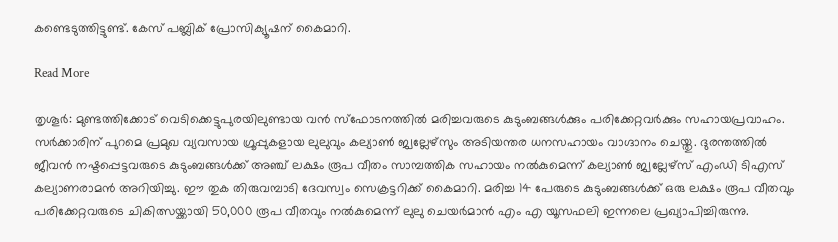കണ്ടെടുത്തിട്ടുണ്ട്. കേസ് പബ്ലിക് പ്രോസിക്യൂഷന് കൈമാറി.

Read More

തൃശൂര്‍: മുണ്ടത്തിക്കോട് വെടിക്കെട്ടുപുരയിലുണ്ടായ വന്‍ സ്ഫോടനത്തില്‍ മരിച്ചവരുടെ കുടുംബങ്ങള്‍ക്കും പരിക്കേറ്റവര്‍ക്കും സഹായപ്രവാഹം. സര്‍ക്കാരിന് പുറമെ പ്രമുഖ വ്യവസായ ഗ്രൂപ്പുകളായ ലുലുവും കല്യാണ്‍ ജ്വല്ലേഴ്സും അടിയന്തര ധനസഹായം വാഗ്ദാനം ചെയ്തു. ദുരന്തത്തില്‍ ജീവന്‍ നഷ്ടപ്പെട്ടവരുടെ കുടുംബങ്ങള്‍ക്ക് അഞ്ച് ലക്ഷം രൂപ വീതം സാമ്പത്തിക സഹായം നല്‍കുമെന്ന് കല്യാണ്‍ ജ്വല്ലേഴ്സ് എംഡി ടിഎസ് കല്യാണരാമന്‍ അറിയിച്ചു. ഈ തുക തിരുവമ്പാടി ദേവസ്വം സെക്രട്ടറിക്ക് കൈമാറി. മരിച്ച 14 പേരുടെ കുടുംബങ്ങള്‍ക്ക് ഒരു ലക്ഷം രൂപ വീതവും പരിക്കേറ്റവരുടെ ചികിത്സയ്ക്കായി 50,000 രൂപ വീതവും നല്‍കുമെന്ന് ലുലു ചെയര്‍മാന്‍ എം എ യൂസഫലി ഇന്നലെ പ്രഖ്യാപിച്ചിരുന്നു.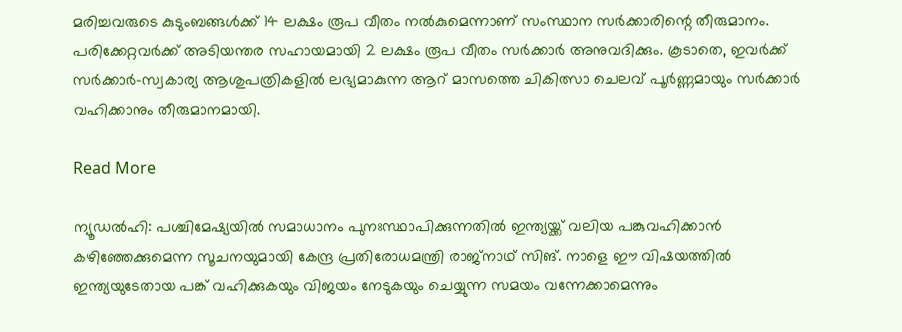മരിച്ചവരുടെ കുടുംബങ്ങള്‍ക്ക് 14 ലക്ഷം രൂപ വീതം നല്‍കുമെന്നാണ് സംസ്ഥാന സര്‍ക്കാരിന്റെ തീരുമാനം. പരിക്കേറ്റവര്‍ക്ക് അടിയന്തര സഹായമായി 2 ലക്ഷം രൂപ വീതം സര്‍ക്കാര്‍ അനുവദിക്കും. കൂടാതെ, ഇവര്‍ക്ക് സര്‍ക്കാര്‍-സ്വകാര്യ ആശുപത്രികളില്‍ ലഭ്യമാകുന്ന ആറ് മാസത്തെ ചികിത്സാ ചെലവ് പൂര്‍ണ്ണമായും സര്‍ക്കാര്‍ വഹിക്കാനും തീരുമാനമായി.

Read More

ന്യൂഡൽഹി: പശ്ചിമേഷ്യയിൽ സമാധാനം പുനഃസ്ഥാപിക്കുന്നതിൽ ഇന്ത്യയ്ക്ക് വലിയ പങ്കുവഹിക്കാൻ കഴിഞ്ഞേക്കുമെന്ന സൂചനയുമായി കേന്ദ്ര പ്രതിരോധമന്ത്രി രാജ്‌നാഥ് സിങ്. നാളെ ഈ വിഷയത്തിൽ ഇന്ത്യയുടേതായ പങ്ക് വഹിക്കുകയും വിജയം നേടുകയും ചെയ്യുന്ന സമയം വന്നേക്കാമെന്നും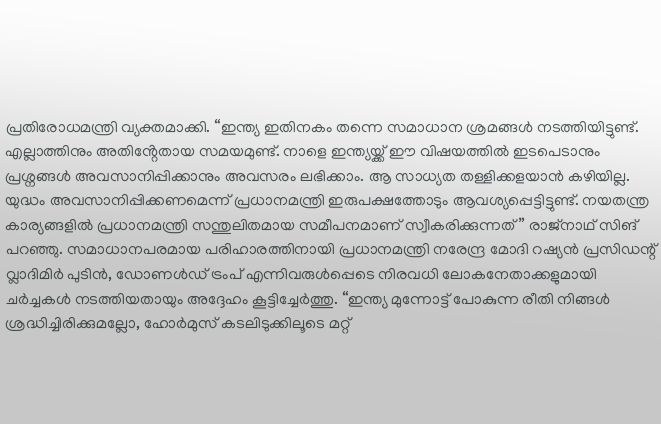പ്രതിരോധമന്ത്രി വ്യക്തമാക്കി. “ഇന്ത്യ ഇതിനകം തന്നെ സമാധാന ശ്രമങ്ങൾ നടത്തിയിട്ടുണ്ട്. എല്ലാത്തിനും അതിൻ്റേതായ സമയമുണ്ട്. നാളെ ഇന്ത്യയ്ക്ക് ഈ വിഷയത്തിൽ ഇടപെടാനും പ്രശ്നങ്ങൾ അവസാനിപ്പിക്കാനും അവസരം ലഭിക്കാം. ആ സാധ്യത തള്ളിക്കളയാൻ കഴിയില്ല. യുദ്ധം അവസാനിപ്പിക്കണമെന്ന് പ്രധാനമന്ത്രി ഇരുപക്ഷത്തോടും ആവശ്യപ്പെട്ടിട്ടുണ്ട്. നയതന്ത്ര കാര്യങ്ങളിൽ പ്രധാനമന്ത്രി സന്തുലിതമായ സമീപനമാണ് സ്വീകരിക്കുന്നത്” രാജ്‌നാഥ് സിങ് പറഞ്ഞു. സമാധാനപരമായ പരിഹാരത്തിനായി പ്രധാനമന്ത്രി നരേന്ദ്ര മോദി റഷ്യൻ പ്രസിഡന്റ് വ്ലാദിമിർ പുടിൻ, ഡോണള്‍ഡ് ട്രംപ് എന്നിവരുൾപ്പെടെ നിരവധി ലോകനേതാക്കളുമായി ചർച്ചകൾ നടത്തിയതായും അദ്ദേഹം കൂട്ടിച്ചേർത്തു. “ഇന്ത്യ മുന്നോട്ട് പോകുന്ന രീതി നിങ്ങൾ ശ്രദ്ധിച്ചിരിക്കുമല്ലോ, ഹോർമുസ് കടലിടുക്കിലൂടെ മറ്റ്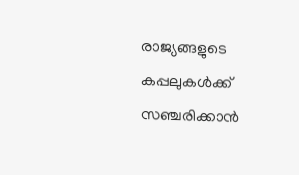രാജ്യങ്ങളുടെ കപ്പലുകൾക്ക് സഞ്ചരിക്കാൻ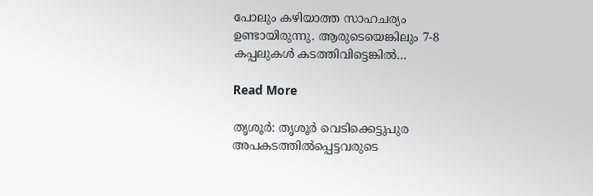പോലും കഴിയാത്ത സാഹചര്യം ഉണ്ടായിരുന്നു. ആരുടെയെങ്കിലും 7-8 കപ്പലുകൾ കടത്തിവിട്ടെങ്കിൽ…

Read More

തൃശൂര്‍: തൃശൂര്‍ വെടിക്കെട്ടുപുര അപകടത്തില്‍പ്പെട്ടവരുടെ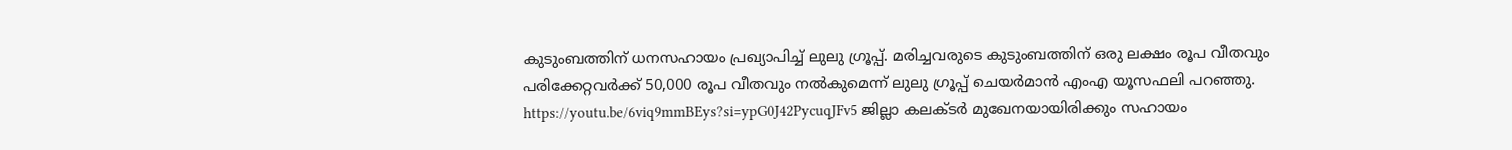കുടുംബത്തിന് ധനസഹായം പ്രഖ്യാപിച്ച് ലുലു ഗ്രൂപ്പ്. മരിച്ചവരുടെ കുടുംബത്തിന് ഒരു ലക്ഷം രൂപ വീതവും പരിക്കേറ്റവര്‍ക്ക് 50,000 രൂപ വീതവും നല്‍കുമെന്ന് ലുലു ഗ്രൂപ്പ് ചെയര്‍മാന്‍ എംഎ യൂസഫലി പറഞ്ഞു. https://youtu.be/6viq9mmBEys?si=ypG0J42PycuqJFv5 ജില്ലാ കലക്ടര്‍ മുഖേനയായിരിക്കും സഹായം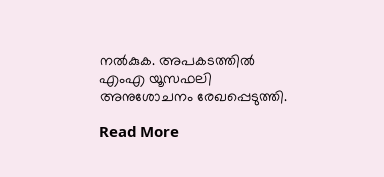നല്‍കുക. അപകടത്തില്‍ എംഎ യൂസഫലി അനുശോചനം രേഖപ്പെടുത്തി.

Read More